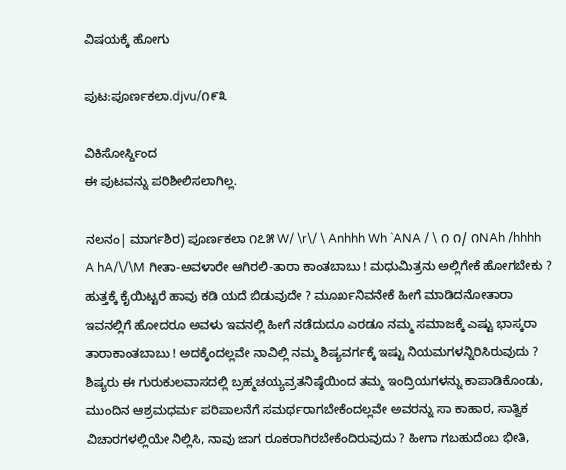ವಿಷಯಕ್ಕೆ ಹೋಗು

ಪುಟ:ಪೂರ್ಣಕಲಾ.djvu/೧೯೩

ವಿಕಿಸೋರ್ಸ್ದಿಂದ
ಈ ಪುಟವನ್ನು ಪರಿಶೀಲಿಸಲಾಗಿಲ್ಲ.

ನಲನಂ| ಮಾರ್ಗಶಿರ) ಪೂರ್ಣಕಲಾ ೧೭೫ W/ \r\/ \ Anhhh Wh `ANA / \ ೧ ೧/ ೧NAh /hhhh A hA/\/\M ಗೀತಾ-ಅವಳಾರೇ ಆಗಿರಲಿ-ತಾರಾ ಕಾಂತಬಾಬು ! ಮಧುಮಿತ್ರನು ಅಲ್ಲಿಗೇಕೆ ಹೋಗಬೇಕು ? ಹುತ್ತಕ್ಕೆ ಕೈಯಿಟ್ಟರೆ ಹಾವು ಕಡಿ ಯದೆ ಬಿಡುವುದೇ ? ಮೂರ್ಖನಿವನೇಕೆ ಹೀಗೆ ಮಾಡಿದನೋತಾರಾ ಇವನಲ್ಲಿಗೆ ಹೋದರೂ ಅವಳು ಇವನಲ್ಲಿ ಹೀಗೆ ನಡೆದುದೂ ಎರಡೂ ನಮ್ಮ ಸಮಾಜಕ್ಕೆ ಎಷ್ಟು ಭಾಸ್ಕರಾ ತಾರಾಕಾಂತಬಾಬು ! ಅದಕ್ಕೆಂದಲ್ಲವೇ ನಾವಿಲ್ಲಿ ನಮ್ಮ ಶಿಷ್ಯವರ್ಗಕ್ಕೆ ಇಷ್ಟು ನಿಯಮಗಳನ್ನಿರಿಸಿರುವುದು ? ಶಿಷ್ಯರು ಈ ಗುರುಕುಲವಾಸದಲ್ಲಿ ಬ್ರಹ್ಮಚಯ್ಯವ್ರತನಿಷ್ಠೆಯಿಂದ ತಮ್ಮ ಇಂದ್ರಿಯಗಳನ್ನು ಕಾಪಾಡಿಕೊಂಡು, ಮುಂದಿನ ಆಶ್ರಮಧರ್ಮ ಪರಿಪಾಲನೆಗೆ ಸಮರ್ಥರಾಗಬೇಕೆಂದಲ್ಲವೇ ಅವರನ್ನು ಸಾ ಕಾಹಾರ, ಸಾತ್ವಿಕ ವಿಚಾರಗಳಲ್ಲಿಯೇ ನಿಲ್ಲಿಸಿ, ನಾವು ಜಾಗ ರೂಕರಾಗಿರಬೇಕೆಂದಿರುವುದು ? ಹೀಗಾ ಗಬಹುದೆಂಬ ಭೀತಿ,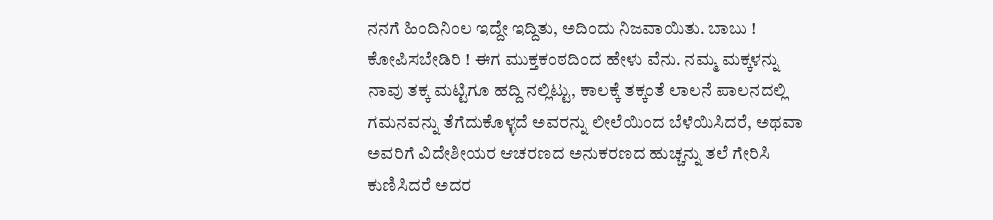ನನಗೆ ಹಿಂದಿನಿಂಲ ಇದ್ದೇ ಇದ್ದಿತು, ಅದಿಂದು ನಿಜವಾಯಿತು. ಬಾಬು ! ಕೋಪಿಸಬೇಡಿರಿ ! ಈಗ ಮುಕ್ತಕಂಠದಿಂದ ಹೇಳು ವೆನು. ನಮ್ಮ ಮಕ್ಕಳನ್ನು ನಾವು ತಕ್ಕ ಮಟ್ಟಿಗೂ ಹದ್ದಿ ನಲ್ಲಿಟ್ಟು, ಕಾಲಕ್ಕೆ ತಕ್ಕಂತೆ ಲಾಲನೆ ಪಾಲನದಲ್ಲಿ ಗಮನವನ್ನು ತೆಗೆದುಕೊಳ್ಳದೆ ಅವರನ್ನು ಲೀಲೆಯಿಂದ ಬೆಳೆಯಿಸಿದರೆ, ಅಥವಾ ಅವರಿಗೆ ವಿದೇಶೀಯರ ಆಚರಣದ ಅನುಕರಣದ ಹುಚ್ಚನ್ನು ತಲೆ ಗೇರಿಸಿ ಕುಣಿಸಿದರೆ ಅದರ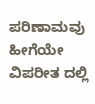ಪರಿಣಾಮವು ಹೀಗೆಯೇ ವಿಪರೀತ ದಲ್ಲಿ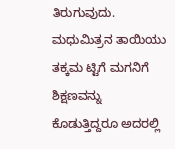ತಿರುಗುವುದು. ಮಧುಮಿತ್ರನ ತಾಯಿಯು ತಕ್ಕಮ ಟ್ಟಿಗೆ ಮಗನಿಗೆ ಶಿಕ್ಷಣವನ್ನು ಕೊಡುತ್ತಿದ್ದರೂ ಅದರಲ್ಲಿ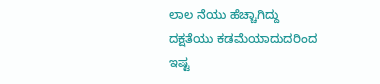ಲಾಲ ನೆಯು ಹೆಚ್ಚಾಗಿದ್ದು ದಕ್ಷತೆಯು ಕಡಮೆಯಾದುದರಿಂದ ಇಷ್ಟ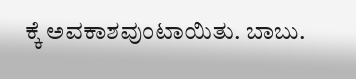ಕ್ಕೆ ಅವಕಾಶವುಂಟಾಯಿತು. ಬಾಬು.